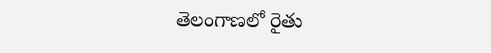తెలంగాణలో రైతు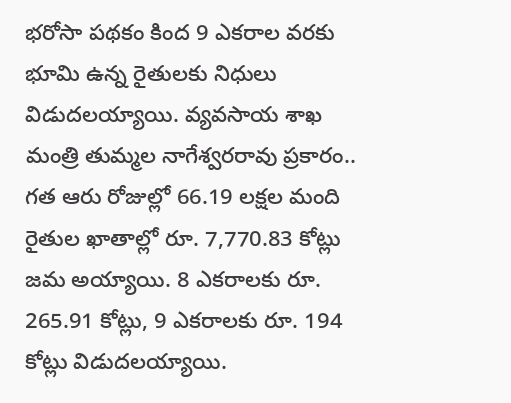భరోసా పథకం కింద 9 ఎకరాల వరకు భూమి ఉన్న రైతులకు నిధులు విడుదలయ్యాయి. వ్యవసాయ శాఖ మంత్రి తుమ్మల నాగేశ్వరరావు ప్రకారం.. గత ఆరు రోజుల్లో 66.19 లక్షల మంది రైతుల ఖాతాల్లో రూ. 7,770.83 కోట్లు జమ అయ్యాయి. 8 ఎకరాలకు రూ. 265.91 కోట్లు, 9 ఎకరాలకు రూ. 194 కోట్లు విడుదలయ్యాయి.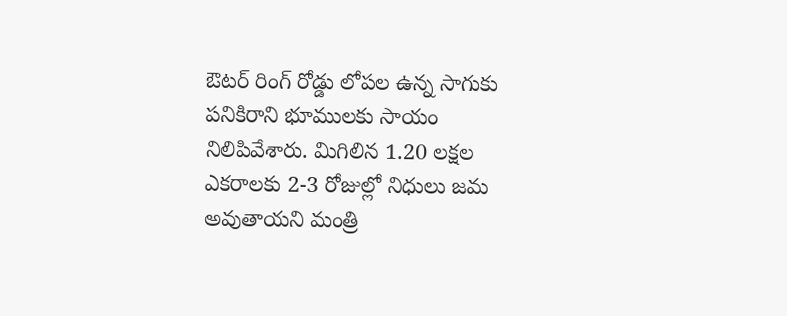ఔటర్ రింగ్ రోడ్డు లోపల ఉన్న సాగుకు పనికిరాని భూములకు సాయం నిలిపివేశారు. మిగిలిన 1.20 లక్షల ఎకరాలకు 2-3 రోజుల్లో నిధులు జమ అవుతాయని మంత్రి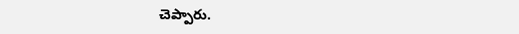చెప్పారు.